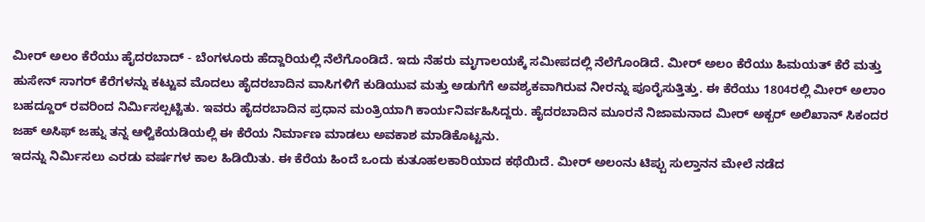ಮೀರ್ ಅಲಂ ಕೆರೆಯು ಹೈದರಬಾದ್ - ಬೆಂಗಳೂರು ಹೆದ್ದಾರಿಯಲ್ಲಿ ನೆಲೆಗೊಂಡಿದೆ. ಇದು ನೆಹರು ಮೃಗಾಲಯಕ್ಕೆ ಸಮೀಪದಲ್ಲಿ ನೆಲೆಗೊಂಡಿದೆ. ಮೀರ್ ಅಲಂ ಕೆರೆಯು ಹಿಮಯತ್ ಕೆರೆ ಮತ್ತು ಹುಸೇನ್ ಸಾಗರ್ ಕೆರೆಗಳನ್ನು ಕಟ್ಟುವ ಮೊದಲು ಹೈದರಬಾದಿನ ವಾಸಿಗಳಿಗೆ ಕುಡಿಯುವ ಮತ್ತು ಅಡುಗೆಗೆ ಅವಶ್ಯಕವಾಗಿರುವ ನೀರನ್ನು ಪೂರೈಸುತ್ತಿತ್ತು. ಈ ಕೆರೆಯು 1804ರಲ್ಲಿ ಮೀರ್ ಅಲಾಂ ಬಹದ್ದೂರ್ ರವರಿಂದ ನಿರ್ಮಿಸಲ್ಪಟ್ಟಿತು. ಇವರು ಹೈದರಬಾದಿನ ಪ್ರಧಾನ ಮಂತ್ರಿಯಾಗಿ ಕಾರ್ಯನಿರ್ವಹಿಸಿದ್ದರು. ಹೈದರಬಾದಿನ ಮೂರನೆ ನಿಜಾಮನಾದ ಮೀರ್ ಅಕ್ಬರ್ ಅಲಿಖಾನ್ ಸಿಕಂದರ ಜಹ್ ಅಸಿಫ್ ಜಹ್ನು ತನ್ನ ಆಳ್ವಿಕೆಯಡಿಯಲ್ಲಿ ಈ ಕೆರೆಯ ನಿರ್ಮಾಣ ಮಾಡಲು ಅವಕಾಶ ಮಾಡಿಕೊಟ್ಟನು.
ಇದನ್ನು ನಿರ್ಮಿಸಲು ಎರಡು ವರ್ಷಗಳ ಕಾಲ ಹಿಡಿಯಿತು. ಈ ಕೆರೆಯ ಹಿಂದೆ ಒಂದು ಕುತೂಹಲಕಾರಿಯಾದ ಕಥೆಯಿದೆ. ಮೀರ್ ಅಲಂನು ಟಿಪ್ಪು ಸುಲ್ತಾನನ ಮೇಲೆ ನಡೆದ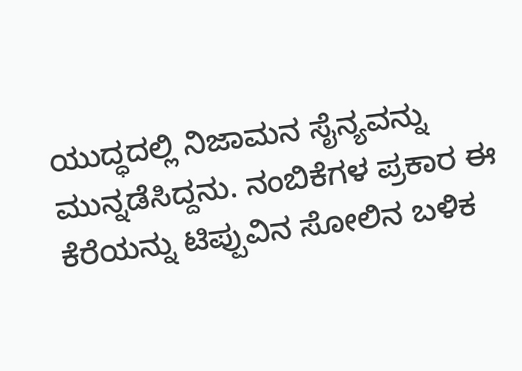ಯುದ್ಧದಲ್ಲಿ ನಿಜಾಮನ ಸೈನ್ಯವನ್ನು ಮುನ್ನಡೆಸಿದ್ದನು. ನಂಬಿಕೆಗಳ ಪ್ರಕಾರ ಈ ಕೆರೆಯನ್ನು ಟಿಪ್ಪುವಿನ ಸೋಲಿನ ಬಳಿಕ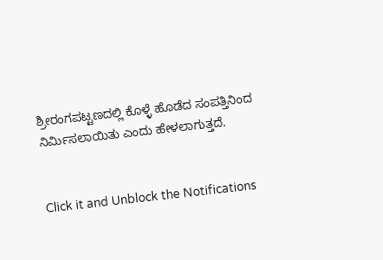ಶ್ರೀರಂಗಪಟ್ಟಣದಲ್ಲಿ ಕೊಳ್ಳೆ ಹೊಡೆದ ಸಂಪತ್ತಿನಿಂದ ನಿರ್ಮಿಸಲಾಯಿತು ಎಂದು ಹೇಳಲಾಗುತ್ತದೆ.


Click it and Unblock the Notifications